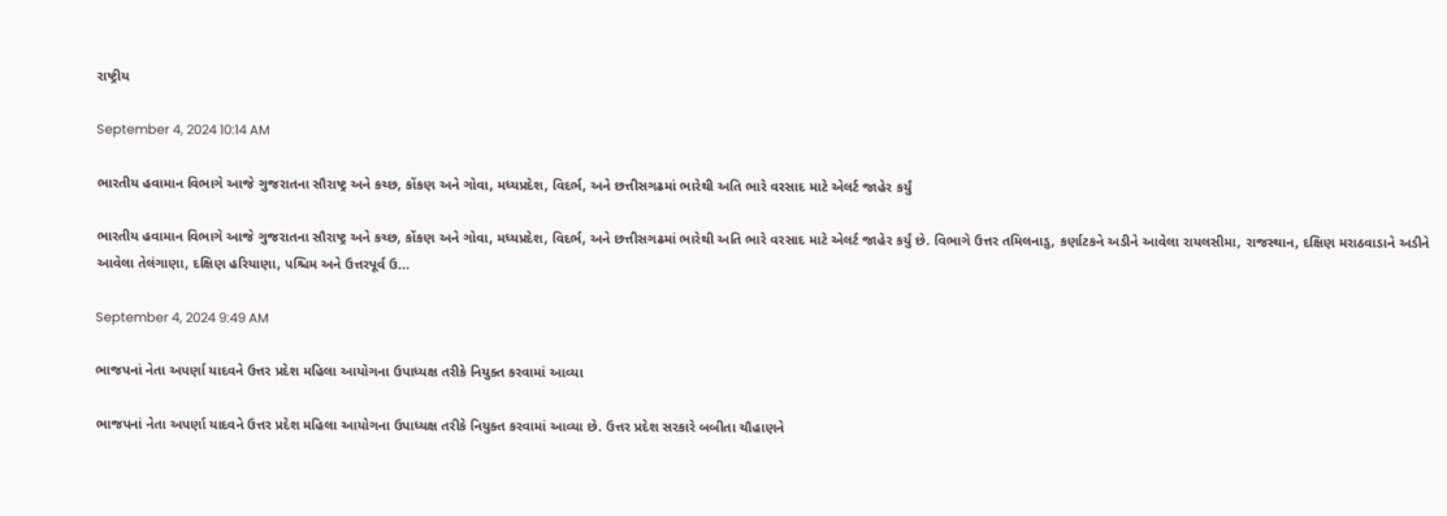રાષ્ટ્રીય

September 4, 2024 10:14 AM

ભારતીય હવામાન વિભાગે આજે ગુજરાતના સૌરાષ્ટ્ર અને કચ્છ, કોંકણ અને ગોવા, મધ્યપ્રદેશ, વિદર્ભ, અને છત્તીસગઢમાં ભારેથી અતિ ભારે વરસાદ માટે એલર્ટ જાહેર કર્યું

ભારતીય હવામાન વિભાગે આજે ગુજરાતના સૌરાષ્ટ્ર અને કચ્છ, કોંકણ અને ગોવા, મધ્યપ્રદેશ, વિદર્ભ, અને છત્તીસગઢમાં ભારેથી અતિ ભારે વરસાદ માટે એલર્ટ જાહેર કર્યું છે. વિભાગે ઉત્તર તમિલનાડુ, કર્ણાટકને અડીને આવેલા રાયલસીમા, રાજસ્થાન, દક્ષિણ મરાઠવાડાને અડીને આવેલા તેલંગાણા, દક્ષિણ હરિયાણા, પશ્ચિમ અને ઉત્તરપૂર્વ ઉ...

September 4, 2024 9:49 AM

ભાજપનાં નેતા અપર્ણા યાદવને ઉત્તર પ્રદેશ મહિલા આયોગના ઉપાધ્યક્ષ તરીકે નિયુક્ત કરવામાં આવ્યા

ભાજપનાં નેતા અપર્ણા યાદવને ઉત્તર પ્રદેશ મહિલા આયોગના ઉપાધ્યક્ષ તરીકે નિયુક્ત કરવામાં આવ્યા છે. ઉત્તર પ્રદેશ સરકારે બબીતા ચૌહાણને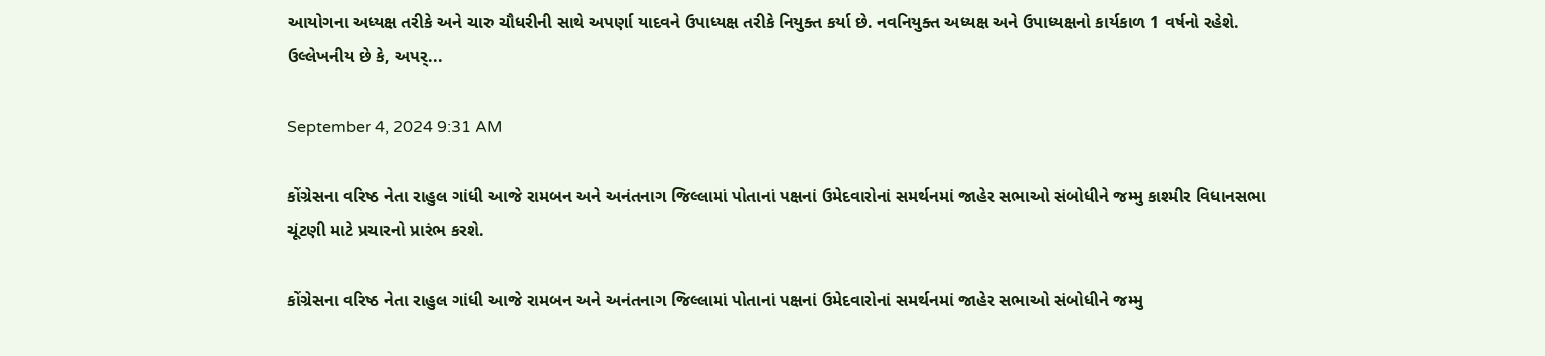આયોગના અધ્યક્ષ તરીકે અને ચારુ ચૌધરીની સાથે અપર્ણા યાદવને ઉપાધ્યક્ષ તરીકે નિયુક્ત કર્યા છે. નવનિયુક્ત અધ્યક્ષ અને ઉપાધ્યક્ષનો કાર્યકાળ 1 વર્ષનો રહેશે. ઉલ્લેખનીય છે કે, અપર્...

September 4, 2024 9:31 AM

કોંગ્રેસના વરિષ્ઠ નેતા રાહુલ ગાંધી આજે રામબન અને અનંતનાગ જિલ્લામાં પોતાનાં પક્ષનાં ઉમેદવારોનાં સમર્થનમાં જાહેર સભાઓ સંબોધીને જમ્મુ કાશ્મીર વિધાનસભા ચૂંટણી માટે પ્રચારનો પ્રારંભ કરશે.

કોંગ્રેસના વરિષ્ઠ નેતા રાહુલ ગાંધી આજે રામબન અને અનંતનાગ જિલ્લામાં પોતાનાં પક્ષનાં ઉમેદવારોનાં સમર્થનમાં જાહેર સભાઓ સંબોધીને જમ્મુ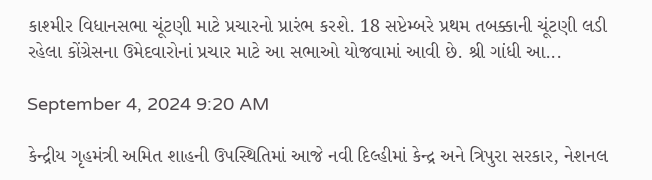કાશ્મીર વિધાનસભા ચૂંટણી માટે પ્રચારનો પ્રારંભ કરશે. 18 સપ્ટેમ્બરે પ્રથમ તબક્કાની ચૂંટણી લડી રહેલા કોંગ્રેસના ઉમેદવારોનાં પ્રચાર માટે આ સભાઓ યોજવામાં આવી છે. શ્રી ગાંધી આ...

September 4, 2024 9:20 AM

કેન્દ્રીય ગૃહમંત્રી અમિત શાહની ઉપસ્થિતિમાં આજે નવી દિલ્હીમાં કેન્દ્ર અને ત્રિપુરા સરકાર, નેશનલ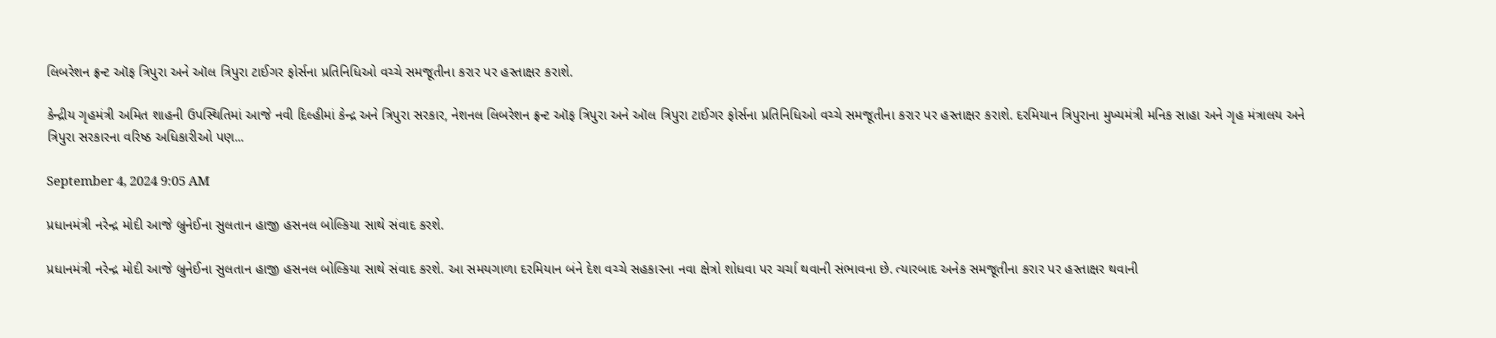લિબરેશન ફ્રન્ટ ઑફ ત્રિપુરા અને ઑલ ત્રિપુરા ટાઈગર ફોર્સના પ્રતિનિધિઓ વચ્ચે સમજૂતીના કરાર પર હસ્તાક્ષર કરાશે.

કેન્દ્રીય ગૃહમંત્રી અમિત શાહની ઉપસ્થિતિમાં આજે નવી દિલ્હીમાં કેન્દ્ર અને ત્રિપુરા સરકાર, નેશનલ લિબરેશન ફ્રન્ટ ઑફ ત્રિપુરા અને ઑલ ત્રિપુરા ટાઈગર ફોર્સના પ્રતિનિધિઓ વચ્ચે સમજૂતીના કરાર પર હસ્તાક્ષર કરાશે. દરમિયાન ત્રિપુરાના મુખ્યમંત્રી મનિક સાહા અને ગૃહ મંત્રાલય અને ત્રિપુરા સરકારના વરિષ્ઠ અધિકારીઓ પણ...

September 4, 2024 9:05 AM

પ્રધાનમંત્રી નરેન્દ્ર મોદી આજે બ્રુનેઈના સુલતાન હાજી હસનલ બોલ્કિયા સાથે સંવાદ કરશે.

પ્રધાનમંત્રી નરેન્દ્ર મોદી આજે બ્રુનેઈના સુલતાન હાજી હસનલ બોલ્કિયા સાથે સંવાદ કરશે. આ સમયગાળા દરમિયાન બંને દેશ વચ્ચે સહકારના નવા ક્ષેત્રો શોધવા પર ચર્ચા થવાની સંભાવના છે. ત્યારબાદ અનેક સમજૂતીના કરાર પર હસ્તાક્ષર થવાની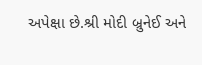અપેક્ષા છે.શ્રી મોદી બ્રુનેઈ અને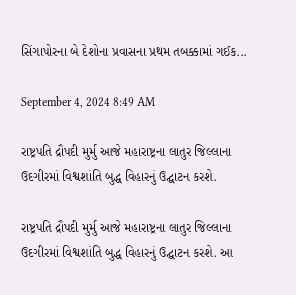સિંગાપોરના બે દેશોના પ્રવાસના પ્રથમ તબક્કામાં ગઈક...

September 4, 2024 8:49 AM

રાષ્ટ્રપતિ દ્રૌપદી મુર્મુ આજે મહારાષ્ટ્રના લાતુર જિલ્લાના ઉદગીરમાં વિશ્વશાંતિ બુદ્ધ વિહારનું ઉદ્ઘાટન કરશે.

રાષ્ટ્રપતિ દ્રૌપદી મુર્મુ આજે મહારાષ્ટ્રના લાતુર જિલ્લાના ઉદગીરમાં વિશ્વશાંતિ બુદ્ધ વિહારનું ઉદ્ઘાટન કરશે. આ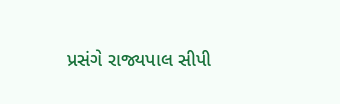પ્રસંગે રાજ્યપાલ સીપી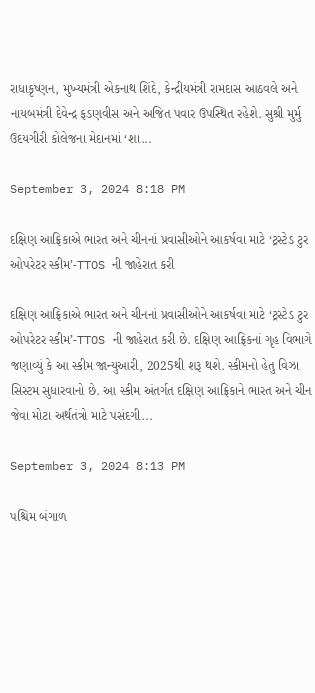રાધાકૃષ્ણન, મુખ્યમંત્રી એકનાથ શિંદે, કેન્દ્રીયમંત્રી રામદાસ આઠવલે અને નાયબમંત્રી દેવેન્દ્ર ફડણવીસ અને અજિત પવાર ઉપસ્થિત રહેશે. સુશ્રી મુર્મુ ઉદયગીરી કોલેજના મેદાનમાં ‘શા...

September 3, 2024 8:18 PM

દક્ષિણ આફ્રિકાએ ભારત અને ચીનનાં પ્રવાસીઓને આકર્ષવા માટે ‘ટ્રસ્ટેડ ટુર ઓપરેટર સ્કીમ’-TTOS ની જાહેરાત કરી

દક્ષિણ આફ્રિકાએ ભારત અને ચીનનાં પ્રવાસીઓને આકર્ષવા માટે ‘ટ્રસ્ટેડ ટુર ઓપરેટર સ્કીમ’-TTOS ની જાહેરાત કરી છે. દક્ષિણ આફ્રિકનાં ગૃહ વિભાગે જણાવ્યું કે આ સ્કીમ જાન્યુઆરી, 2025થી શરૂ થશે. સ્કીમનો હેતુ વિઝા સિસ્ટમ સુધારવાનો છે. આ સ્કીમ અંતર્ગત દક્ષિણ આફ્રિકાને ભારત અને ચીન જેવા મોટા અર્થતંત્રો માટે પસંદગી...

September 3, 2024 8:13 PM

પશ્ચિમ બંગાળ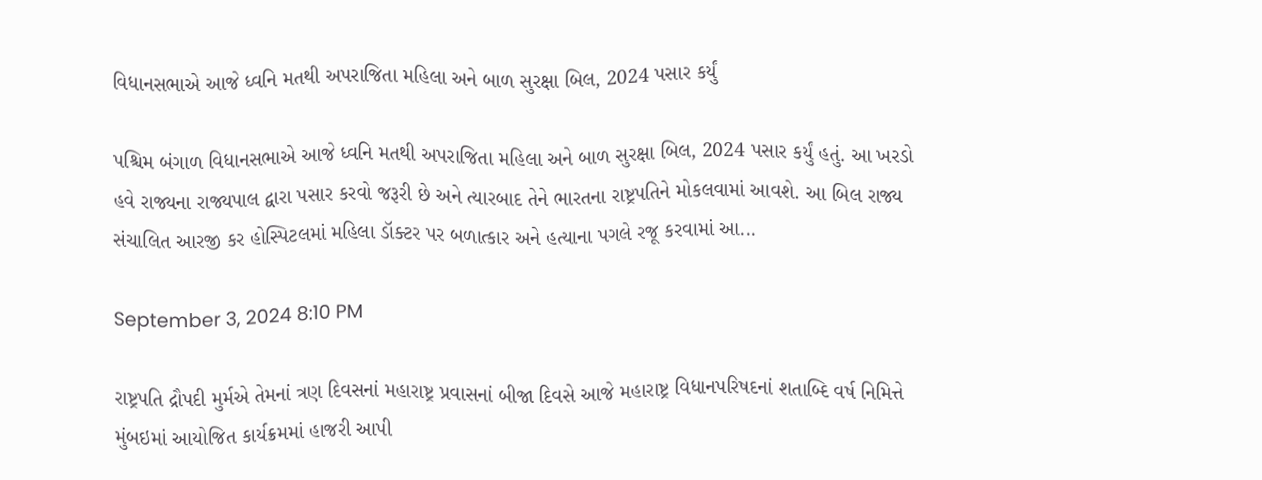વિધાનસભાએ આજે ધ્વનિ મતથી અપરાજિતા મહિલા અને બાળ સુરક્ષા બિલ, 2024 પસાર કર્યું

પશ્ચિમ બંગાળ વિધાનસભાએ આજે ધ્વનિ મતથી અપરાજિતા મહિલા અને બાળ સુરક્ષા બિલ, 2024 પસાર કર્યું હતું. આ ખરડો હવે રાજ્યના રાજ્યપાલ દ્વારા પસાર કરવો જરૂરી છે અને ત્યારબાદ તેને ભારતના રાષ્ટ્રપતિને મોકલવામાં આવશે. આ બિલ રાજ્ય સંચાલિત આરજી કર હોસ્પિટલમાં મહિલા ડૉક્ટર પર બળાત્કાર અને હત્યાના પગલે રજૂ કરવામાં આ...

September 3, 2024 8:10 PM

રાષ્ટ્રપતિ દ્રૌપદી મુર્મએ તેમનાં ત્રણ દિવસનાં મહારાષ્ટ્ર પ્રવાસનાં બીજા દિવસે આજે મહારાષ્ટ્ર વિધાનપરિષદનાં શતાબ્દિ વર્ષ નિમિત્તે મુંબઇમાં આયોજિત કાર્યક્રમમાં હાજરી આપી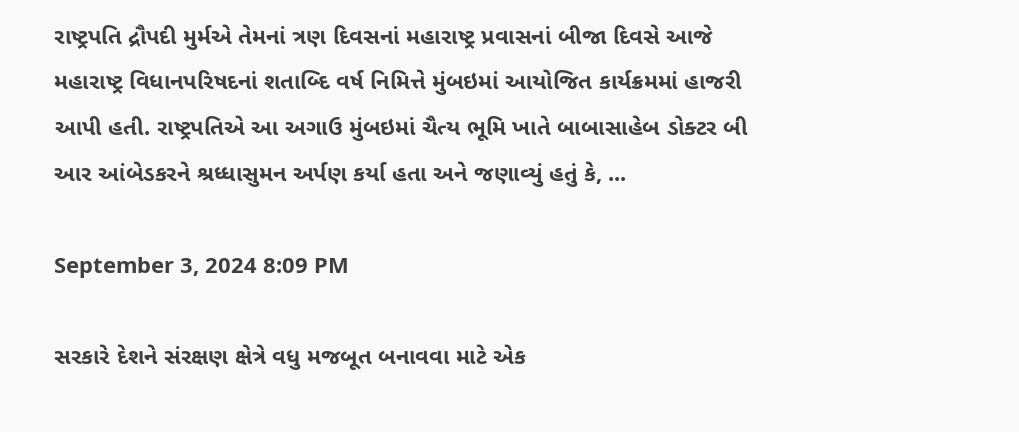રાષ્ટ્રપતિ દ્રૌપદી મુર્મએ તેમનાં ત્રણ દિવસનાં મહારાષ્ટ્ર પ્રવાસનાં બીજા દિવસે આજે મહારાષ્ટ્ર વિધાનપરિષદનાં શતાબ્દિ વર્ષ નિમિત્તે મુંબઇમાં આયોજિત કાર્યક્રમમાં હાજરી આપી હતી. રાષ્ટ્રપતિએ આ અગાઉ મુંબઇમાં ચૈત્ય ભૂમિ ખાતે બાબાસાહેબ ડોક્ટર બી આર આંબેડકરને શ્રધ્ધાસુમન અર્પણ કર્યા હતા અને જણાવ્યું હતું કે, ...

September 3, 2024 8:09 PM

સરકારે દેશને સંરક્ષણ ક્ષેત્રે વધુ મજબૂત બનાવવા માટે એક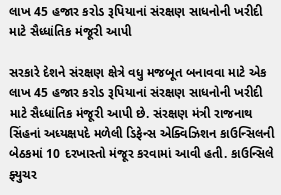લાખ 45 હજાર કરોડ રૂપિયાનાં સંરક્ષણ સાધનોની ખરીદી માટે સૈધ્ધાંતિક મંજૂરી આપી

સરકારે દેશને સંરક્ષણ ક્ષેત્રે વધુ મજબૂત બનાવવા માટે એક લાખ 45 હજાર કરોડ રૂપિયાનાં સંરક્ષણ સાધનોની ખરીદી માટે સૈધ્ધાંતિક મંજૂરી આપી છે. સંરક્ષણ મંત્રી રાજનાથ સિંહનાં અધ્યક્ષપદે મળેલી ડિફેન્સ એક્વિઝિશન કાઉન્સિલની બેઠકમાં 10 દરખાસ્તો મંજૂર કરવામાં આવી હતી. કાઉન્સિલે ફ્યુચર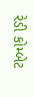રેડી કોમ્બેટ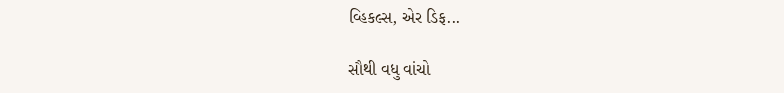વ્હિકલ્સ, એર ડિફ...

સૌથી વધુ વાંચો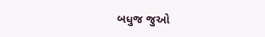બધુજ જુઓ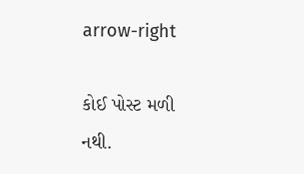arrow-right

કોઈ પોસ્ટ મળી નથી.